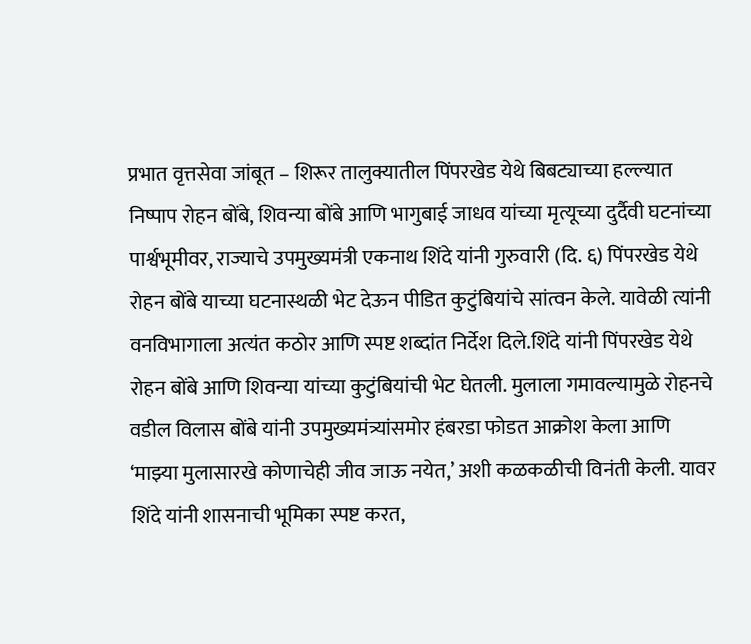प्रभात वृत्तसेवा जांबूत – शिरूर तालुक्यातील पिंपरखेड येथे बिबट्याच्या हल्ल्यात निष्पाप रोहन बोंबे, शिवन्या बोंबे आणि भागुबाई जाधव यांच्या मृत्यूच्या दुर्दैवी घटनांच्या पार्श्वभूमीवर, राज्याचे उपमुख्यमंत्री एकनाथ शिंदे यांनी गुरुवारी (दि. ६) पिंपरखेड येथे रोहन बोंबे याच्या घटनास्थळी भेट देऊन पीडित कुटुंबियांचे सांत्वन केले. यावेळी त्यांनी वनविभागाला अत्यंत कठोर आणि स्पष्ट शब्दांत निर्देश दिले.शिंदे यांनी पिंपरखेड येथे रोहन बोंबे आणि शिवन्या यांच्या कुटुंबियांची भेट घेतली. मुलाला गमावल्यामुळे रोहनचे वडील विलास बोंबे यांनी उपमुख्यमंत्र्यांसमोर हंबरडा फोडत आक्रोश केला आणि ‘माझ्या मुलासारखे कोणाचेही जीव जाऊ नयेत,’ अशी कळकळीची विनंती केली. यावर शिंदे यांनी शासनाची भूमिका स्पष्ट करत,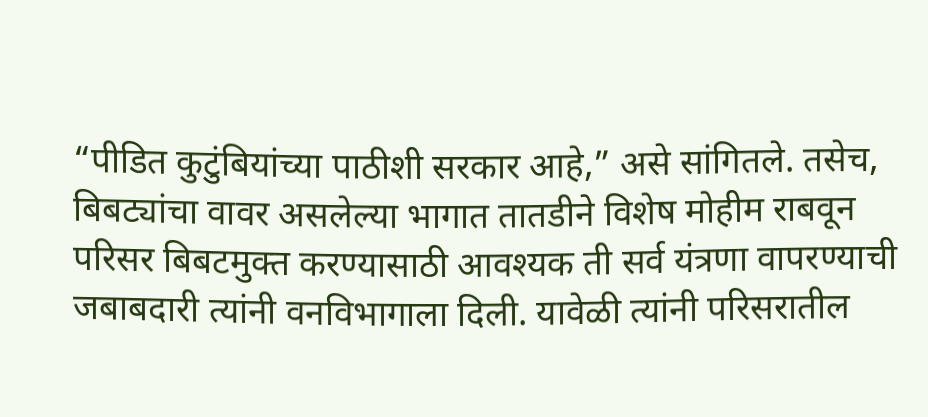“पीडित कुटुंबियांच्या पाठीशी सरकार आहे,” असे सांगितले. तसेच, बिबट्यांचा वावर असलेल्या भागात तातडीने विशेष मोहीम राबवून परिसर बिबटमुक्त करण्यासाठी आवश्यक ती सर्व यंत्रणा वापरण्याची जबाबदारी त्यांनी वनविभागाला दिली. यावेळी त्यांनी परिसरातील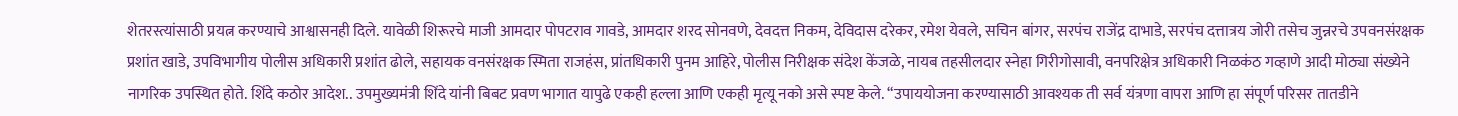शेतरस्त्यांसाठी प्रयत्न करण्याचे आश्वासनही दिले. यावेळी शिरूरचे माजी आमदार पोपटराव गावडे, आमदार शरद सोनवणे, देवदत्त निकम, देविदास दरेकर, रमेश येवले, सचिन बांगर, सरपंच राजेंद्र दाभाडे, सरपंच दत्तात्रय जोरी तसेच जुन्नरचे उपवनसंरक्षक प्रशांत खाडे, उपविभागीय पोलीस अधिकारी प्रशांत ढोले, सहायक वनसंरक्षक स्मिता राजहंस, प्रांतधिकारी पुनम आहिरे, पोलीस निरीक्षक संदेश केंजळे, नायब तहसीलदार स्नेहा गिरीगोसावी, वनपरिक्षेत्र अधिकारी निळकंठ गव्हाणे आदी मोठ्या संख्येने नागरिक उपस्थित होते. शिंदे कठोर आदेश.. उपमुख्यमंत्री शिंदे यांनी बिबट प्रवण भागात यापुढे एकही हल्ला आणि एकही मृत्यू नको असे स्पष्ट केले. “उपाययोजना करण्यासाठी आवश्यक ती सर्व यंत्रणा वापरा आणि हा संपूर्ण परिसर तातडीने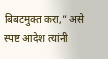बिबटमुक्त करा,” असे स्पष्ट आदेश त्यांनी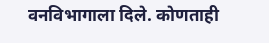वनविभागाला दिले. कोणताही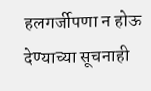हलगर्जीपणा न होऊ देण्याच्या सूचनाही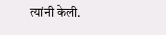त्यांनी केली.